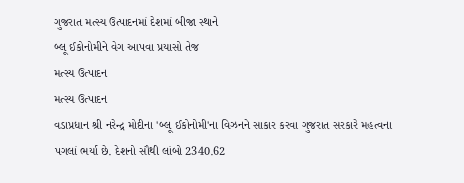ગુજરાત મત્સ્ય ઉત્પાદનમાં દેશમાં બીજા સ્થાને
બ્લૂ ઈકોનોમીને વેગ આપવા પ્રયાસો તેજ
મત્સ્ય ઉત્પાદન
મત્સ્ય ઉત્પાદન
વડાપ્રધાન શ્રી નરેન્દ્ર મોદીના 'બ્લૂ ઈકોનોમી'ના વિઝનને સાકાર કરવા ગુજરાત સરકારે મહત્વના પગલાં ભર્યા છે. દેશનો સૌથી લાંબો 2340.62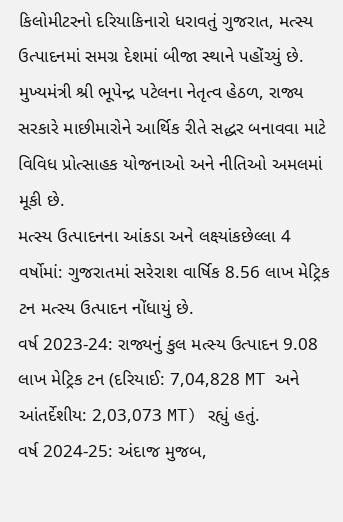કિલોમીટરનો દરિયાકિનારો ધરાવતું ગુજરાત, મત્સ્ય ઉત્પાદનમાં સમગ્ર દેશમાં બીજા સ્થાને પહોંચ્યું છે. મુખ્યમંત્રી શ્રી ભૂપેન્દ્ર પટેલના નેતૃત્વ હેઠળ, રાજ્ય સરકારે માછીમારોને આર્થિક રીતે સદ્ધર બનાવવા માટે વિવિધ પ્રોત્સાહક યોજનાઓ અને નીતિઓ અમલમાં મૂકી છે.
મત્સ્ય ઉત્પાદનના આંકડા અને લક્ષ્યાંકછેલ્લા 4 વર્ષોમાં: ગુજરાતમાં સરેરાશ વાર્ષિક 8.56 લાખ મેટ્રિક ટન મત્સ્ય ઉત્પાદન નોંધાયું છે.
વર્ષ 2023-24: રાજ્યનું કુલ મત્સ્ય ઉત્પાદન 9.08 લાખ મેટ્રિક ટન (દરિયાઈ: 7,04,828 MT અને આંતર્દેશીય: 2,03,073 MT) રહ્યું હતું.
વર્ષ 2024-25: અંદાજ મુજબ,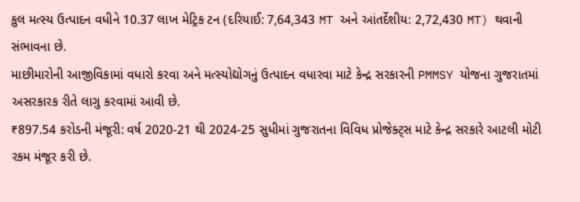કુલ મત્સ્ય ઉત્પાદન વધીને 10.37 લાખ મેટ્રિક ટન (દરિયાઈ: 7,64,343 MT અને આંતર્દેશીય: 2,72,430 MT) થવાની સંભાવના છે.
માછીમારોની આજીવિકામાં વધારો કરવા અને મત્સ્યોદ્યોગનું ઉત્પાદન વધારવા માટે કેન્દ્ર સરકારની PMMSY યોજના ગુજરાતમાં અસરકારક રીતે લાગુ કરવામાં આવી છે.
₹897.54 કરોડની મંજૂરી: વર્ષ 2020-21 થી 2024-25 સુધીમાં ગુજરાતના વિવિધ પ્રોજેક્ટ્સ માટે કેન્દ્ર સરકારે આટલી મોટી રકમ મંજૂર કરી છે.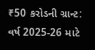₹50 કરોડની ગ્રાન્ટ: વર્ષ 2025-26 માટે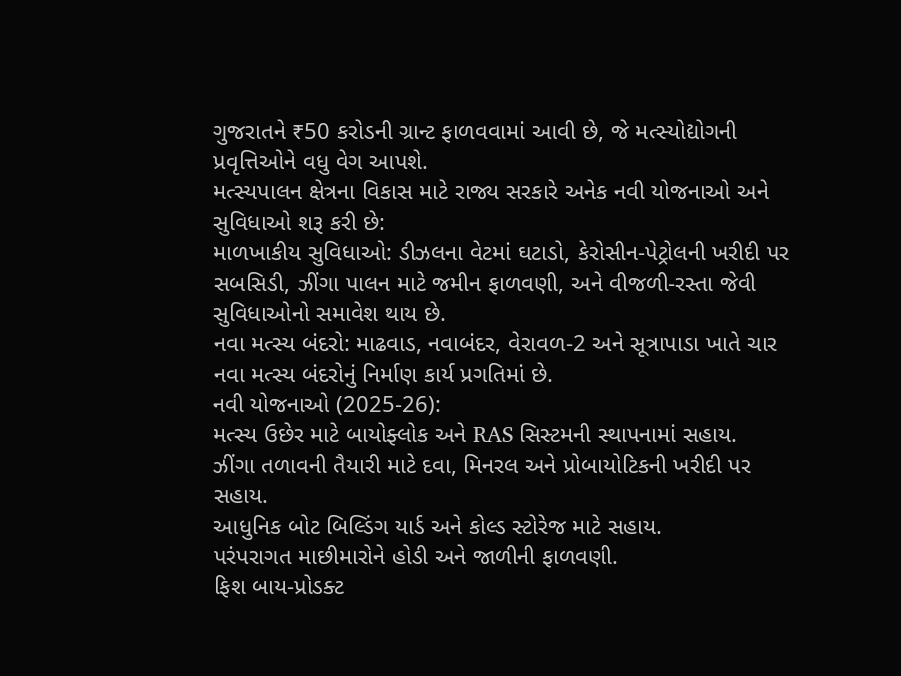ગુજરાતને ₹50 કરોડની ગ્રાન્ટ ફાળવવામાં આવી છે, જે મત્સ્યોદ્યોગની પ્રવૃત્તિઓને વધુ વેગ આપશે.
મત્સ્યપાલન ક્ષેત્રના વિકાસ માટે રાજ્ય સરકારે અનેક નવી યોજનાઓ અને સુવિધાઓ શરૂ કરી છે:
માળખાકીય સુવિધાઓ: ડીઝલના વેટમાં ઘટાડો, કેરોસીન-પેટ્રોલની ખરીદી પર સબસિડી, ઝીંગા પાલન માટે જમીન ફાળવણી, અને વીજળી-રસ્તા જેવી સુવિધાઓનો સમાવેશ થાય છે.
નવા મત્સ્ય બંદરો: માઢવાડ, નવાબંદર, વેરાવળ-2 અને સૂત્રાપાડા ખાતે ચાર નવા મત્સ્ય બંદરોનું નિર્માણ કાર્ય પ્રગતિમાં છે.
નવી યોજનાઓ (2025-26):
મત્સ્ય ઉછેર માટે બાયોફ્લોક અને RAS સિસ્ટમની સ્થાપનામાં સહાય.
ઝીંગા તળાવની તૈયારી માટે દવા, મિનરલ અને પ્રોબાયોટિકની ખરીદી પર સહાય.
આધુનિક બોટ બિલ્ડિંગ યાર્ડ અને કોલ્ડ સ્ટોરેજ માટે સહાય.
પરંપરાગત માછીમારોને હોડી અને જાળીની ફાળવણી.
ફિશ બાય-પ્રોડક્ટ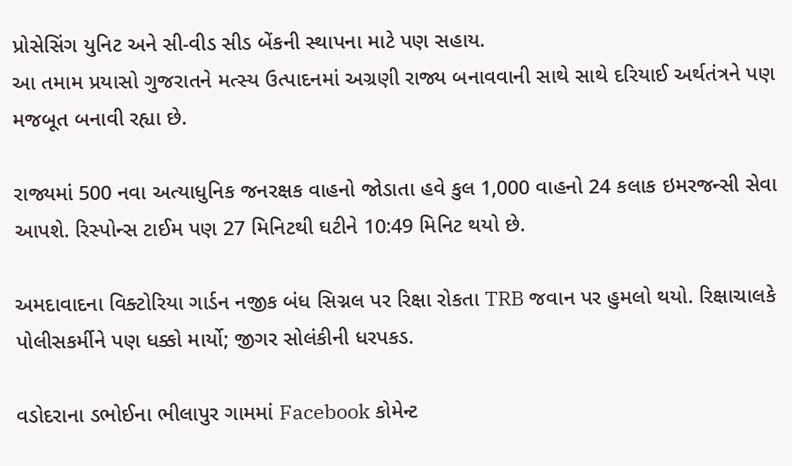પ્રોસેસિંગ યુનિટ અને સી-વીડ સીડ બેંકની સ્થાપના માટે પણ સહાય.
આ તમામ પ્રયાસો ગુજરાતને મત્સ્ય ઉત્પાદનમાં અગ્રણી રાજ્ય બનાવવાની સાથે સાથે દરિયાઈ અર્થતંત્રને પણ મજબૂત બનાવી રહ્યા છે.

રાજ્યમાં 500 નવા અત્યાધુનિક જનરક્ષક વાહનો જોડાતા હવે કુલ 1,000 વાહનો 24 કલાક ઇમરજન્સી સેવા આપશે. રિસ્પોન્સ ટાઈમ પણ 27 મિનિટથી ઘટીને 10:49 મિનિટ થયો છે.

અમદાવાદના વિક્ટોરિયા ગાર્ડન નજીક બંધ સિગ્નલ પર રિક્ષા રોકતા TRB જવાન પર હુમલો થયો. રિક્ષાચાલકે પોલીસકર્મીને પણ ધક્કો માર્યો; જીગર સોલંકીની ધરપકડ.

વડોદરાના ડભોઈના ભીલાપુર ગામમાં Facebook કોમેન્ટ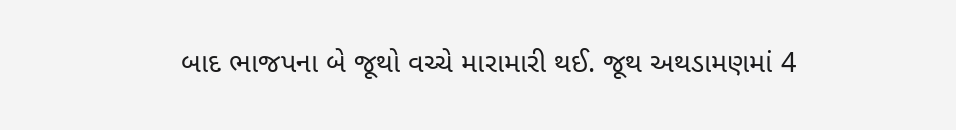બાદ ભાજપના બે જૂથો વચ્ચે મારામારી થઈ. જૂથ અથડામણમાં 4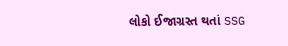લોકો ઈજાગ્રસ્ત થતાં SSG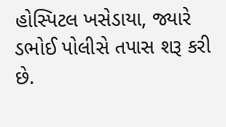હોસ્પિટલ ખસેડાયા, જ્યારે ડભોઈ પોલીસે તપાસ શરૂ કરી છે.